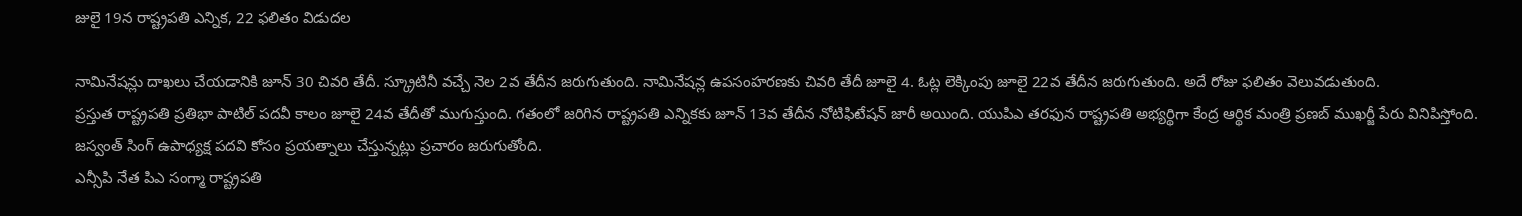జులై 19న రాష్ట్రపతి ఎన్నిక, 22 ఫలితం విడుదల

నామినేషన్లు దాఖలు చేయడానికి జూన్ 30 చివరి తేదీ. స్క్రూటినీ వచ్చే నెల 2వ తేదీన జరుగుతుంది. నామినేషన్ల ఉపసంహరణకు చివరి తేదీ జూలై 4. ఓట్ల లెక్కింపు జూలై 22వ తేదీన జరుగుతుంది. అదే రోజు ఫలితం వెలువడుతుంది.
ప్రస్తుత రాష్ట్రపతి ప్రతిభా పాటిల్ పదవీ కాలం జూలై 24వ తేదీతో ముగుస్తుంది. గతంలో జరిగిన రాష్ట్రపతి ఎన్నికకు జూన్ 13వ తేదీన నోటిఫిటేషన్ జారీ అయింది. యుపిఎ తరఫున రాష్ట్రపతి అభ్యర్థిగా కేంద్ర ఆర్థిక మంత్రి ప్రణబ్ ముఖర్జీ పేరు వినిపిస్తోంది. జస్వంత్ సింగ్ ఉపాధ్యక్ష పదవి కోసం ప్రయత్నాలు చేస్తున్నట్లు ప్రచారం జరుగుతోంది.
ఎన్సీపి నేత పిఎ సంగ్మా రాష్ట్రపతి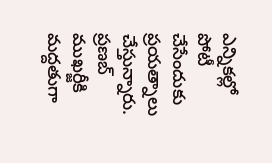ఎన్నికల్లో పోటీ చేసేందుకు ప్రయత్నాలు చేస్తున్నారు. ప్రణబ్ ముఖర్జీకి మద్దతుగా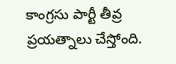కాంగ్రసు పార్టీ తీవ్ర ప్రయత్నాలు చేస్తోంది.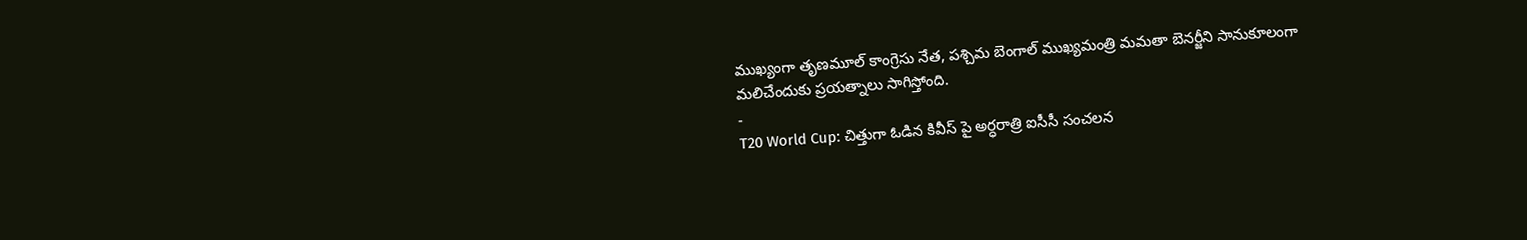ముఖ్యంగా తృణమూల్ కాంగ్రెసు నేత, పశ్చిమ బెంగాల్ ముఖ్యమంత్రి మమతా బెనర్జీని సానుకూలంగా మలిచేందుకు ప్రయత్నాలు సాగిస్తోంది.
-
T20 World Cup: చిత్తుగా ఓడిన కివీస్ పై అర్ధరాత్రి ఐసీసీ సంచలన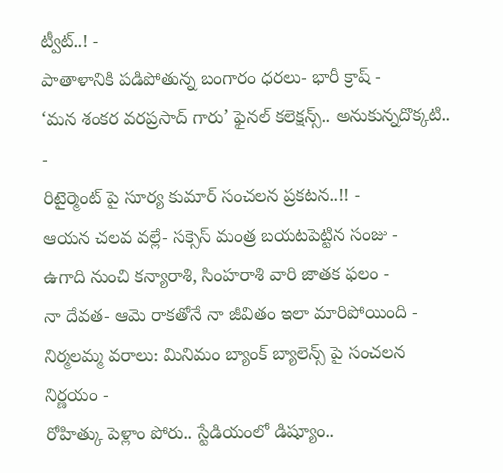ట్వీట్..! -
పాతాళానికి పడిపోతున్న బంగారం ధరలు- భారీ క్రాష్ -
‘మన శంకర వరప్రసాద్ గారు’ ఫైనల్ కలెక్షన్స్.. అనుకున్నదొక్కటి.. -
రిటైర్మెంట్ పై సూర్య కుమార్ సంచలన ప్రకటన..!! -
ఆయన చలవ వల్లే- సక్సెస్ మంత్ర బయటపెట్టిన సంజు -
ఉగాది నుంచి కన్యారాశి, సింహరాశి వారి జాతక ఫలం -
నా దేవత- ఆమె రాకతోనే నా జీవితం ఇలా మారిపోయింది -
నిర్మలమ్మ వరాలు: మినిమం బ్యాంక్ బ్యాలెన్స్ పై సంచలన నిర్ణయం -
రోహిత్కు పెళ్లాం పోరు.. స్టేడియంలో డిష్యూం..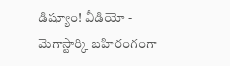డిష్యూం! వీడియో -
మెగాస్టార్కి బహిరంగంగా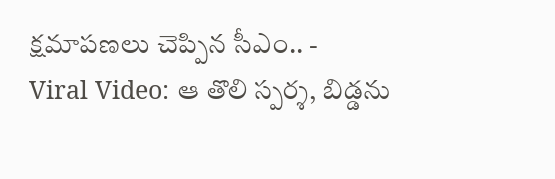క్షమాపణలు చెప్పిన సీఎం.. -
Viral Video: ఆ తొలి స్పర్శ, బిడ్డను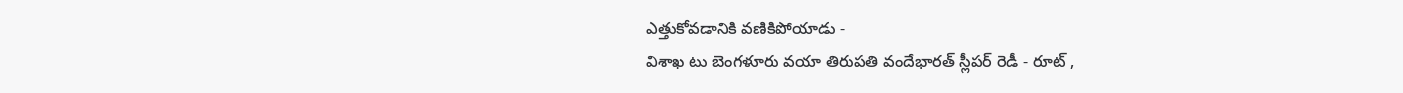ఎత్తుకోవడానికి వణికిపోయాడు -
విశాఖ టు బెంగళూరు వయా తిరుపతి వందేభారత్ స్లీపర్ రెడీ - రూట్ ,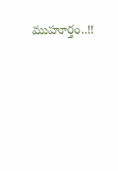ముహూర్తం..!!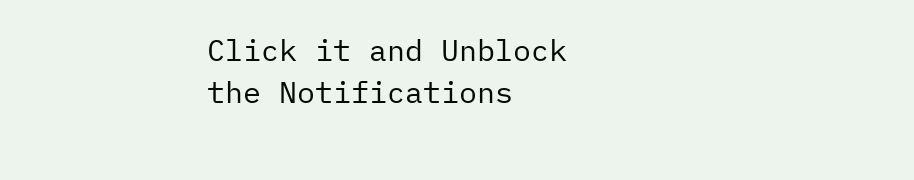Click it and Unblock the Notifications